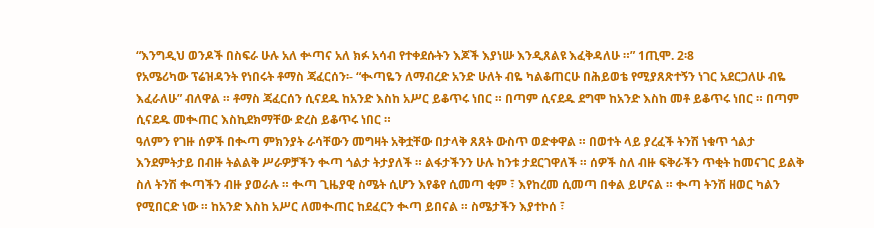“እንግዲህ ወንዶች በስፍራ ሁሉ አለ ቍጣና አለ ክፉ አሳብ የተቀደሱትን እጆች እያነሡ እንዲጸልዩ እፈቅዳለሁ ።” 1ጢሞ. 2፡8
የአሜሪካው ፕሬዝዳንት የነበሩት ቶማስ ጃፈርሰን፡- “ቊጣዬን ለማብረድ አንድ ሁለት ብዬ ካልቆጠርሁ በሕይወቴ የሚያጸጽተኝን ነገር አደርጋለሁ ብዬ እፈራለሁ” ብለዋል ። ቶማስ ጃፈርሰን ሲናደዱ ከአንድ እስከ አሥር ይቆጥሩ ነበር ። በጣም ሲናደዱ ደግሞ ከአንድ እስከ መቶ ይቆጥሩ ነበር ። በጣም ሲናደዱ መቊጠር እስኪደክማቸው ድረስ ይቆጥሩ ነበር ።
ዓለምን የገዙ ሰዎች በቊጣ ምክንያት ራሳቸውን መግዛት አቅቷቸው በታላቅ ጸጸት ውስጥ ወድቀዋል ። በወተት ላይ ያረፈች ትንሽ ነቁጥ ጎልታ እንደምትታይ በብዙ ትልልቅ ሥራዎቻችን ቊጣ ጎልታ ትታያለች ። ልፋታችንን ሁሉ ከንቱ ታደርገዋለች ። ሰዎች ስለ ብዙ ፍቅራችን ጥቂት ከመናገር ይልቅ ስለ ትንሽ ቊጣችን ብዙ ያወራሉ ። ቊጣ ጊዜያዊ ስሜት ሲሆን እየቆየ ሲመጣ ቂም ፣ እየከረመ ሲመጣ በቀል ይሆናል ። ቊጣ ትንሽ ዘወር ካልን የሚበርድ ነው ። ከአንድ እስከ አሥር ለመቊጠር ከደፈርን ቊጣ ይበናል ። ስሜታችን እያተኮሰ ፣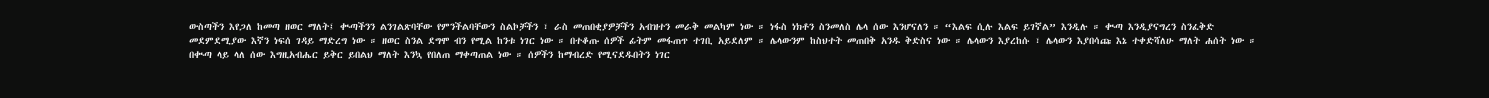ውስጣችን እየጋለ ከመጣ ዘወር ማለት፤ ቊጣችንን ልንገልጽባቸው የምንችልባቸውን ስልኮቻችን ፣ ራስ መጠበቂያዎቻችን አብዝተን መራቅ መልካም ነው ። ነፋስ ነክቶን ስንመለስ ሌላ ሰው እንሆናለን ። “እልፍ ሲሉ እልፍ ይገኛል” እንዲሉ ። ቊጣ እንዲያናግረን ስንፈቅድ መደምደሚያው እኛን ነፍሰ ገዳይ ማድረግ ነው ። ዘወር ስንል ደግሞ ብን የሚል ከንቱ ነገር ነው ። በተቆጡ ሰዎች ፊትም መፋጠጥ ተገቢ አይደለም ። ሌላውንም ከስህተት መጠበቅ አንዱ ቅድስና ነው ። ሌላውን እያረከሱ ፣ ሌላውን እያበሳጩ እኔ ተቀድሻለሁ ማለት ሐሰት ነው ። በቊጣ ላይ ላለ ሰው እግዚአብሔር ይቅር ይበልህ ማለት እንኳ የበለጠ ማቀጣጠል ነው ። ሰዎችን ከማብረድ የሚናደዱበትን ነገር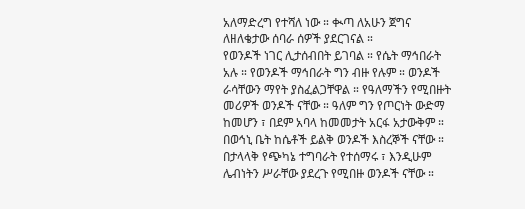አለማድረግ የተሻለ ነው ። ቊጣ ለአሁን ጀግና ለዘለቄታው ሰባራ ሰዎች ያደርገናል ።
የወንዶች ነገር ሊታሰብበት ይገባል ። የሴት ማኅበራት አሉ ። የወንዶች ማኅበራት ግን ብዙ የሉም ። ወንዶች ራሳቸውን ማየት ያስፈልጋቸዋል ። የዓለማችን የሚበዙት መሪዎች ወንዶች ናቸው ። ዓለም ግን የጦርነት ውድማ ከመሆን ፣ በደም አባላ ከመመታት አርፋ አታውቅም ። በወኅኒ ቤት ከሴቶች ይልቅ ወንዶች እስረኞች ናቸው ። በታላላቅ የጭካኔ ተግባራት የተሰማሩ ፣ እንዲሁም ሌብነትን ሥራቸው ያደረጉ የሚበዙ ወንዶች ናቸው ።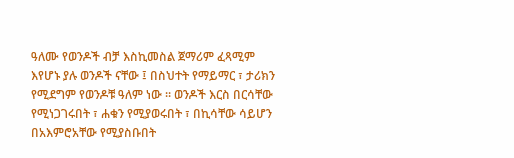ዓለሙ የወንዶች ብቻ እስኪመስል ጀማሪም ፈጻሚም እየሆኑ ያሉ ወንዶች ናቸው ፤ በስህተት የማይማር ፣ ታሪክን የሚደግም የወንዶቹ ዓለም ነው ። ወንዶች እርስ በርሳቸው የሚነጋገሩበት ፣ ሐቁን የሚያወሩበት ፣ በኪሳቸው ሳይሆን በአእምሮአቸው የሚያስቡበት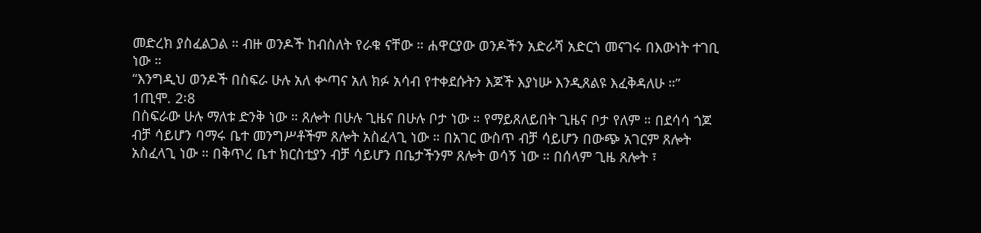መድረክ ያስፈልጋል ። ብዙ ወንዶች ከብስለት የራቁ ናቸው ። ሐዋርያው ወንዶችን አድራሻ አድርጎ መናገሩ በእውነት ተገቢ ነው ።
“እንግዲህ ወንዶች በስፍራ ሁሉ አለ ቍጣና አለ ክፉ አሳብ የተቀደሱትን እጆች እያነሡ እንዲጸልዩ እፈቅዳለሁ ።” 1ጢሞ. 2፡8
በስፍራው ሁሉ ማለቱ ድንቅ ነው ። ጸሎት በሁሉ ጊዜና በሁሉ ቦታ ነው ። የማይጸለይበት ጊዜና ቦታ የለም ። በደሳሳ ጎጆ ብቻ ሳይሆን ባማሩ ቤተ መንግሥቶችም ጸሎት አስፈላጊ ነው ። በአገር ውስጥ ብቻ ሳይሆን በውጭ አገርም ጸሎት አስፈላጊ ነው ። በቅጥረ ቤተ ክርስቲያን ብቻ ሳይሆን በቤታችንም ጸሎት ወሳኝ ነው ። በሰላም ጊዜ ጸሎት ፣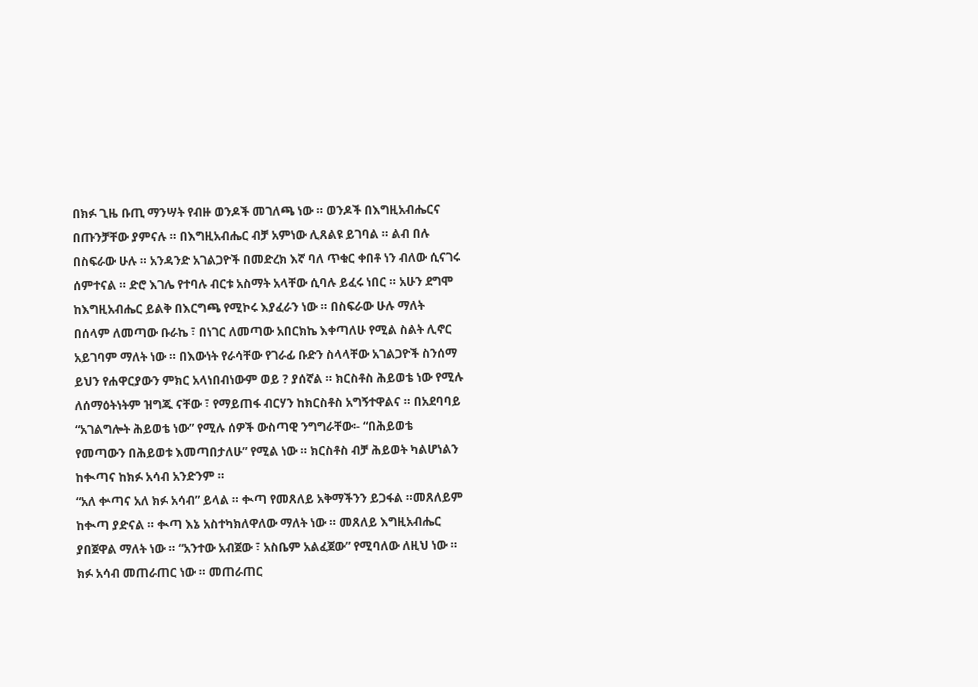በክፉ ጊዜ ቡጢ ማንሣት የብዙ ወንዶች መገለጫ ነው ። ወንዶች በእግዚአብሔርና በጡንቻቸው ያምናሉ ። በእግዚአብሔር ብቻ አምነው ሊጸልዩ ይገባል ። ልብ በሉ በስፍራው ሁሉ ። አንዳንድ አገልጋዮች በመድረክ እኛ ባለ ጥቁር ቀበቶ ነን ብለው ሲናገሩ ሰምተናል ። ድሮ እገሌ የተባሉ ብርቱ አስማት አላቸው ሲባሉ ይፈሩ ነበር ። አሁን ደግሞ ከእግዚአብሔር ይልቅ በእርግጫ የሚኮሩ እያፈራን ነው ። በስፍራው ሁሉ ማለት በሰላም ለመጣው ቡራኬ ፣ በነገር ለመጣው አበርክኬ እቀጣለሁ የሚል ስልት ሊኖር አይገባም ማለት ነው ። በእውነት የራሳቸው የገራፊ ቡድን ስላላቸው አገልጋዮች ስንሰማ ይህን የሐዋርያውን ምክር አላነበብነውም ወይ ? ያሰኛል ። ክርስቶስ ሕይወቴ ነው የሚሉ ለሰማዕትነትም ዝግጁ ናቸው ፣ የማይጠፋ ብርሃን ከክርስቶስ አግኝተዋልና ። በአደባባይ “አገልግሎት ሕይወቴ ነው” የሚሉ ሰዎች ውስጣዊ ንግግራቸው፡- “በሕይወቴ የመጣውን በሕይወቱ እመጣበታለሁ” የሚል ነው ። ክርስቶስ ብቻ ሕይወት ካልሆነልን ከቊጣና ከክፉ አሳብ አንድንም ።
“አለ ቍጣና አለ ክፉ አሳብ” ይላል ። ቊጣ የመጸለይ አቅማችንን ይጋፋል ።መጸለይም ከቊጣ ያድናል ። ቊጣ እኔ አስተካክለዋለው ማለት ነው ። መጸለይ እግዚአብሔር ያበጀዋል ማለት ነው ። “አንተው አብጀው ፣ አስቤም አልፈጀው” የሚባለው ለዚህ ነው ። ክፉ አሳብ መጠራጠር ነው ። መጠራጠር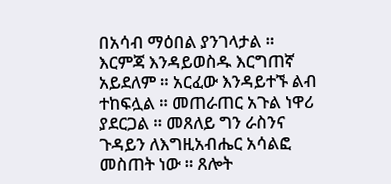በአሳብ ማዕበል ያንገላታል ። እርምጃ እንዳይወስዱ እርግጠኛ አይደለም ። አርፈው እንዳይተኙ ልብ ተከፍሏል ። መጠራጠር አጉል ነዋሪ ያደርጋል ። መጸለይ ግን ራስንና ጉዳይን ለእግዚአብሔር አሳልፎ መስጠት ነው ። ጸሎት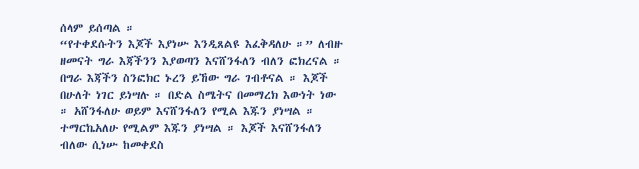ሰላም ይሰጣል ።
“የተቀደሱትን እጆች እያነሡ እንዲጸልዩ እፈቅዳለሁ ።” ለብዙ ዘመናት ግራ እጃችንን እያወጣን እናሸንፋለን ብለን ፎክረናል ። በግራ እጃችን ስንፎክር ኑረን ይኸው ግራ ገብቶናል ። እጆች በሁለት ነገር ይነሣሉ ። በድል ስሜትና በመማረክ እውነት ነው ። አሸንፋለሁ ወይም እናሸንፋለን የሚል እጁን ያነሣል ። ተማርኬአለሁ የሚልም እጁን ያነሣል ። እጆች እናሸንፋለን ብለው ሲነሡ ከመቀደስ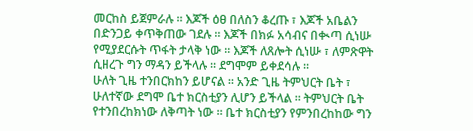መርከስ ይጀምራሉ ። እጆች ዕፀ በለስን ቆረጡ ፣ እጆች አቤልን በድንጋይ ቀጥቅጠው ገደሉ ። እጆች በክፉ አሳብና በቊጣ ሲነሡ የሚያደርሱት ጥፋት ታላቅ ነው ። እጆች ለጸሎት ሲነሡ ፣ ለምጽዋት ሲዘረጉ ግን ማዳን ይችላሉ ። ደግሞም ይቀደሳሉ ።
ሁለት ጊዜ ተንበርክከን ይሆናል ። አንድ ጊዜ ትምህርት ቤት ፣ ሁለተኛው ደግሞ ቤተ ክርስቲያን ሊሆን ይችላል ። ትምህርት ቤት የተንበረከክነው ለቅጣት ነው ። ቤተ ክርስቲያን የምንበረከከው ግን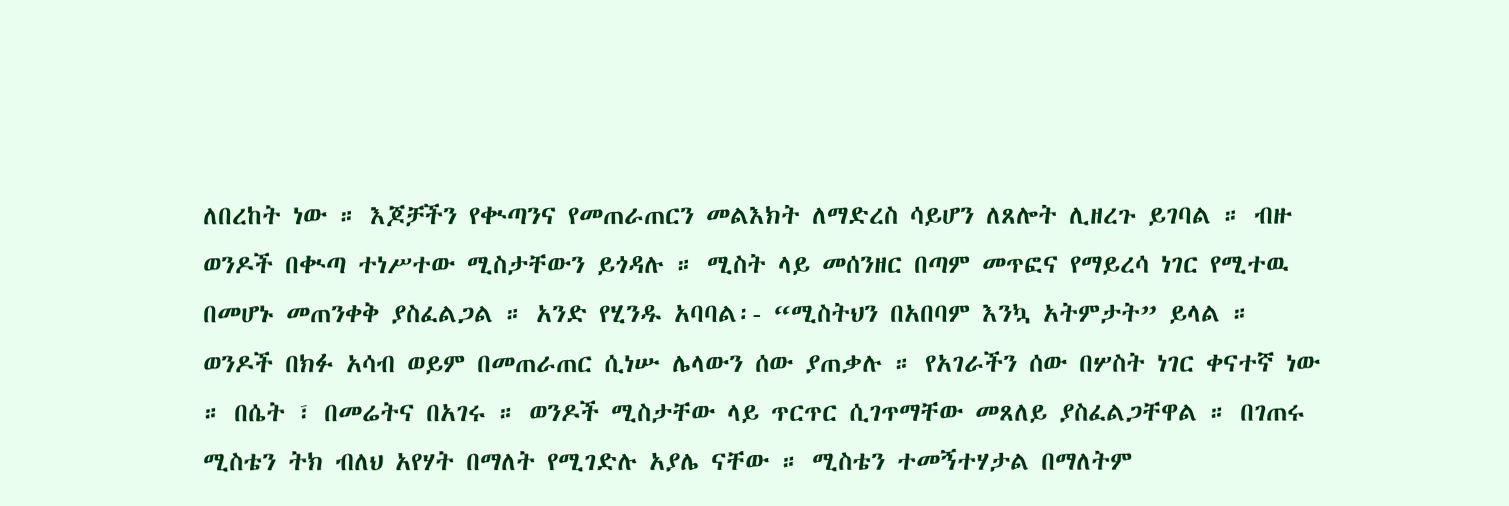ለበረከት ነው ። እጆቻችን የቊጣንና የመጠራጠርን መልእክት ለማድረስ ሳይሆን ለጸሎት ሊዘረጉ ይገባል ። ብዙ ወንዶች በቊጣ ተነሥተው ሚስታቸውን ይጎዳሉ ። ሚስት ላይ መሰንዘር በጣም መጥፎና የማይረሳ ነገር የሚተዉ በመሆኑ መጠንቀቅ ያስፈልጋል ። አንድ የሂንዱ አባባል፡- “ሚስትህን በአበባም እንኳ አትምታት” ይላል ። ወንዶች በክፉ አሳብ ወይም በመጠራጠር ሲነሡ ሌላውን ሰው ያጠቃሉ ። የአገራችን ሰው በሦስት ነገር ቀናተኛ ነው ። በሴት ፣ በመሬትና በአገሩ ። ወንዶች ሚስታቸው ላይ ጥርጥር ሲገጥማቸው መጸለይ ያስፈልጋቸዋል ። በገጠሩ ሚስቴን ትክ ብለህ አየሃት በማለት የሚገድሉ አያሌ ናቸው ። ሚስቴን ተመኝተሃታል በማለትም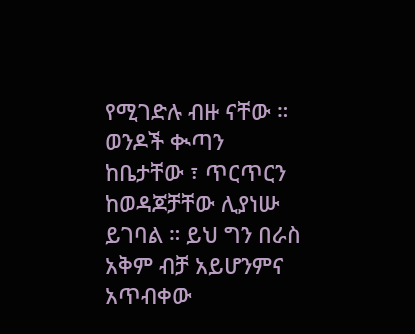የሚገድሉ ብዙ ናቸው ። ወንዶች ቊጣን ከቤታቸው ፣ ጥርጥርን ከወዳጆቻቸው ሊያነሡ ይገባል ። ይህ ግን በራስ አቅም ብቻ አይሆንምና አጥብቀው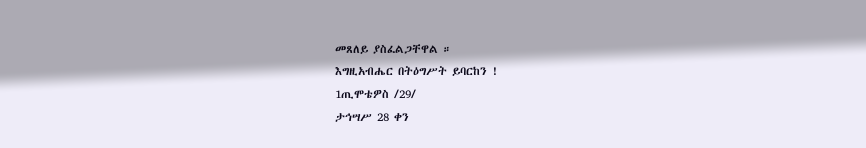መጸለይ ያስፈልጋቸዋል ።
እግዚአብሔር በትዕግሥት ይባርከን !
1ጢሞቴዎስ /29/
ታኅሣሥ 28 ቀን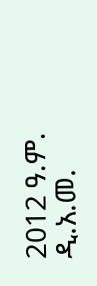2012 ዓ.ም.
ዲ.አ.መ.